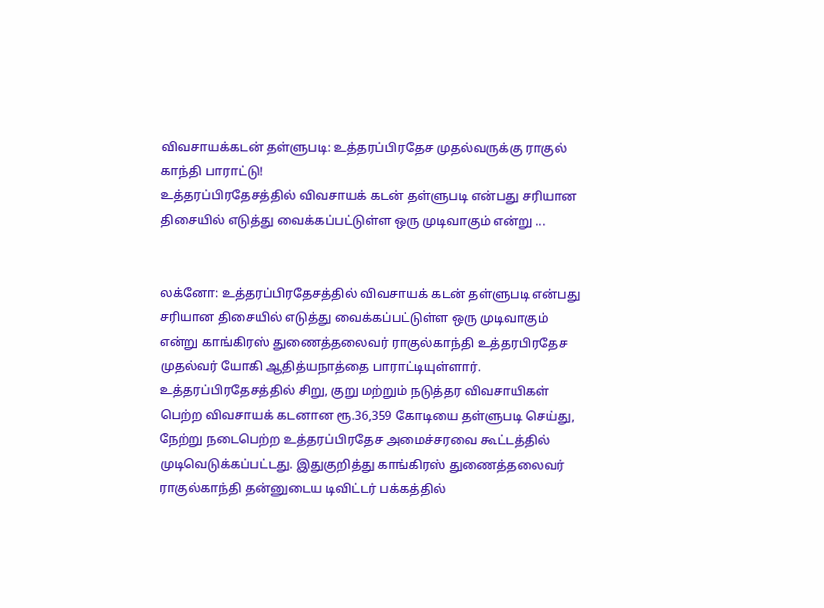விவசாயக்கடன் தள்ளுபடி: உத்தரப்பிரதேச முதல்வருக்கு ராகுல் காந்தி பாராட்டு!
உத்தரப்பிரதேசத்தில் விவசாயக் கடன் தள்ளுபடி என்பது சரியான திசையில் எடுத்து வைக்கப்பட்டுள்ள ஒரு முடிவாகும் என்று ...


லக்னோ: உத்தரப்பிரதேசத்தில் விவசாயக் கடன் தள்ளுபடி என்பது சரியான திசையில் எடுத்து வைக்கப்பட்டுள்ள ஒரு முடிவாகும் என்று காங்கிரஸ் துணைத்தலைவர் ராகுல்காந்தி உத்தரபிரதேச முதல்வர் யோகி ஆதித்யநாத்தை பாராட்டியுள்ளார்.
உத்தரப்பிரதேசத்தில் சிறு, குறு மற்றும் நடுத்தர விவசாயிகள் பெற்ற விவசாயக் கடனான ரூ.36,359 கோடியை தள்ளுபடி செய்து, நேற்று நடைபெற்ற உத்தரப்பிரதேச அமைச்சரவை கூட்டத்தில் முடிவெடுக்கப்பட்டது. இதுகுறித்து காங்கிரஸ் துணைத்தலைவர் ராகுல்காந்தி தன்னுடைய டிவிட்டர் பக்கத்தில்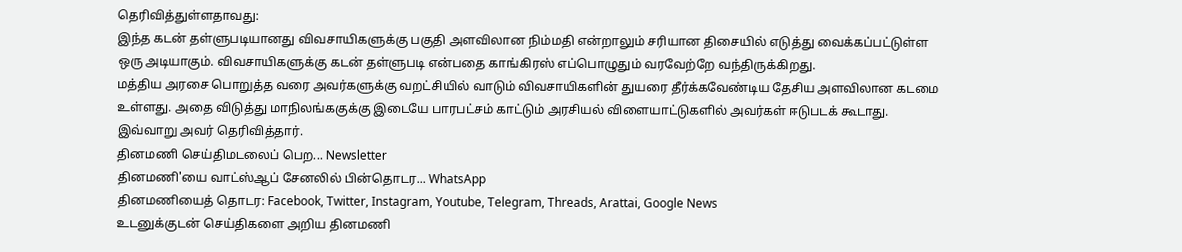தெரிவித்துள்ளதாவது:
இந்த கடன் தள்ளுபடியானது விவசாயிகளுக்கு பகுதி அளவிலான நிம்மதி என்றாலும் சரியான திசையில் எடுத்து வைக்கப்பட்டுள்ள ஒரு அடியாகும். விவசாயிகளுக்கு கடன் தள்ளுபடி என்பதை காங்கிரஸ் எப்பொழுதும் வரவேற்றே வந்திருக்கிறது.
மத்திய அரசை பொறுத்த வரை அவர்களுக்கு வறட்சியில் வாடும் விவசாயிகளின் துயரை தீர்க்கவேண்டிய தேசிய அளவிலான கடமை உள்ளது. அதை விடுத்து மாநிலங்ககுக்கு இடையே பாரபட்சம் காட்டும் அரசியல் விளையாட்டுகளில் அவர்கள் ஈடுபடக் கூடாது.
இவ்வாறு அவர் தெரிவித்தார்.
தினமணி செய்திமடலைப் பெற... Newsletter
தினமணி'யை வாட்ஸ்ஆப் சேனலில் பின்தொடர... WhatsApp
தினமணியைத் தொடர: Facebook, Twitter, Instagram, Youtube, Telegram, Threads, Arattai, Google News
உடனுக்குடன் செய்திகளை அறிய தினமணி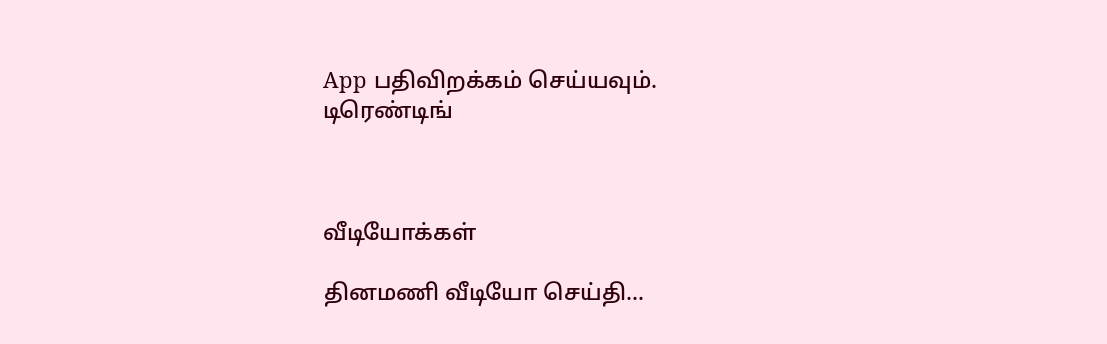App பதிவிறக்கம் செய்யவும்.
டிரெண்டிங்



வீடியோக்கள்

தினமணி வீடியோ செய்தி...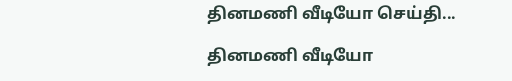தினமணி வீடியோ செய்தி...

தினமணி வீடியோ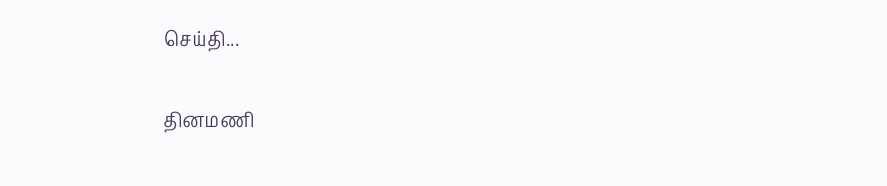செய்தி...

தினமணி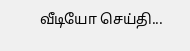வீடியோ செய்தி...